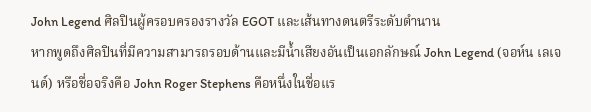John Legend ศิลปินผู้ครอบครองรางวัล EGOT และเส้นทางดนตรีระดับตำนาน
หากพูดถึงศิลปินที่มีความสามารถรอบด้านและมีน้ำเสียงอันเป็นเอกลักษณ์ John Legend (จอห์น เลเจนด์) หรือชื่อจริงคือ John Roger Stephens คือหนึ่งในชื่อแร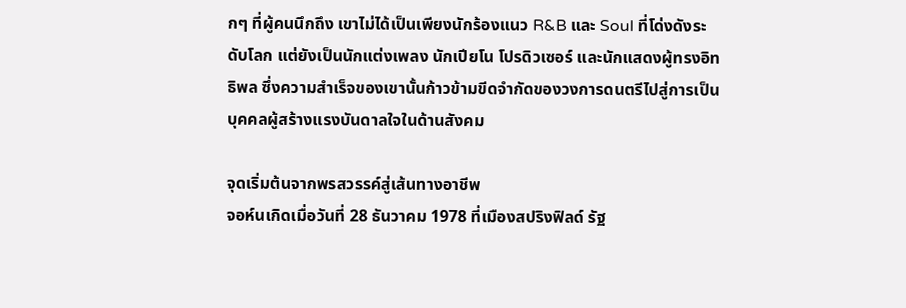กๆ ที่ผู้คนนึกถึง เขาไม่ได้เป็นเพียงนักร้องแนว R&B และ Soul ที่โด่งดังระดับโลก แต่ยังเป็นนักแต่งเพลง นักเปียโน โปรดิวเซอร์ และนักแสดงผู้ทรงอิทธิพล ซึ่งความสำเร็จของเขานั้นก้าวข้ามขีดจำกัดของวงการดนตรีไปสู่การเป็นบุคคลผู้สร้างแรงบันดาลใจในด้านสังคม

จุดเริ่มต้นจากพรสวรรค์สู่เส้นทางอาชีพ
จอห์นเกิดเมื่อวันที่ 28 ธันวาคม 1978 ที่เมืองสปริงฟิลด์ รัฐ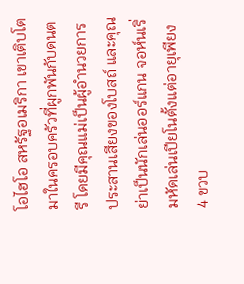โอไฮโอ สหรัฐอเมริกา เขาเติบโตมาในครอบครัวที่ผูกพันกับดนตรี โดยมีคุณแม่เป็นผู้อำนวยการประสานเสียงของโบสถ์ และคุณย่าเป็นนักเล่นออร์แกน จอห์นเริ่มหัดเล่นเปียโนตั้งแต่อายุเพียง 4 ขวบ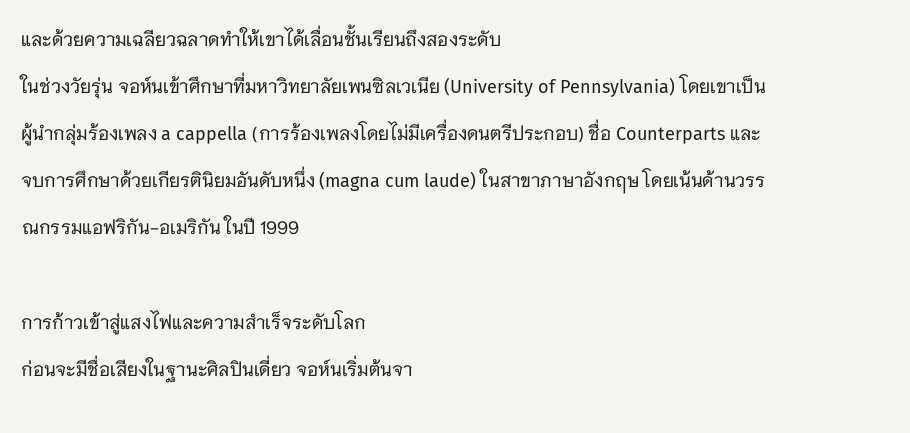และด้วยความเฉลียวฉลาดทำให้เขาได้เลื่อนชั้นเรียนถึงสองระดับ
ในช่วงวัยรุ่น จอห์นเข้าศึกษาที่มหาวิทยาลัยเพนซิลเวเนีย (University of Pennsylvania) โดยเขาเป็นผู้นำกลุ่มร้องเพลง a cappella (การร้องเพลงโดยไม่มีเครื่องดนตรีประกอบ) ชื่อ Counterparts และจบการศึกษาด้วยเกียรตินิยมอันดับหนึ่ง (magna cum laude) ในสาขาภาษาอังกฤษ โดยเน้นด้านวรรณกรรมแอฟริกัน-อเมริกัน ในปี 1999

การก้าวเข้าสู่แสงไฟและความสำเร็จระดับโลก
ก่อนจะมีชื่อเสียงในฐานะศิลปินเดี่ยว จอห์นเริ่มต้นจา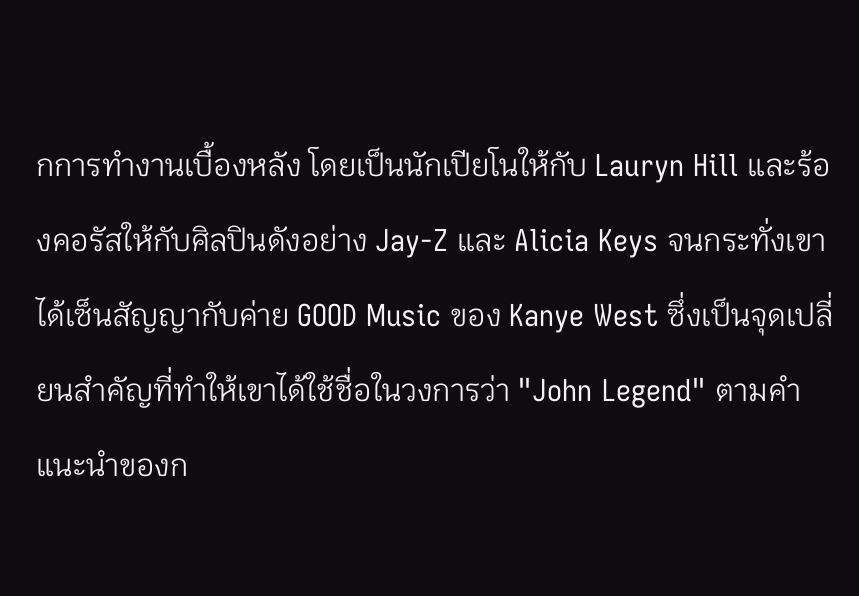กการทำงานเบื้องหลัง โดยเป็นนักเปียโนให้กับ Lauryn Hill และร้องคอรัสให้กับศิลปินดังอย่าง Jay-Z และ Alicia Keys จนกระทั่งเขาได้เซ็นสัญญากับค่าย GOOD Music ของ Kanye West ซึ่งเป็นจุดเปลี่ยนสำคัญที่ทำให้เขาได้ใช้ชื่อในวงการว่า "John Legend" ตามคำแนะนำของก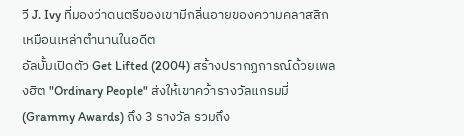วี J. Ivy ที่มองว่าดนตรีของเขามีกลิ่นอายของความคลาสสิกเหมือนเหล่าตำนานในอดีต
อัลบั้มเปิดตัว Get Lifted (2004) สร้างปรากฏการณ์ด้วยเพลงฮิต "Ordinary People" ส่งให้เขาคว้ารางวัลแกรมมี่ (Grammy Awards) ถึง 3 รางวัล รวมถึง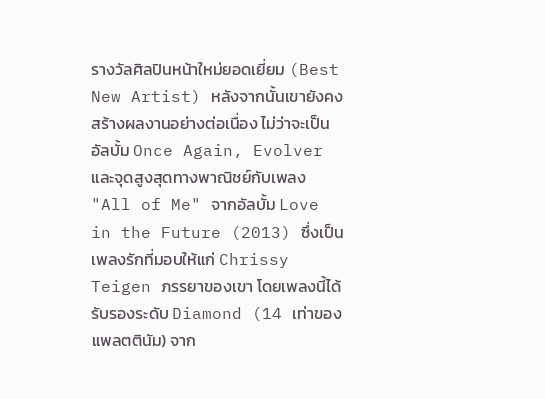รางวัลศิลปินหน้าใหม่ยอดเยี่ยม (Best New Artist) หลังจากนั้นเขายังคงสร้างผลงานอย่างต่อเนื่อง ไม่ว่าจะเป็นอัลบั้ม Once Again, Evolver และจุดสูงสุดทางพาณิชย์กับเพลง "All of Me" จากอัลบั้ม Love in the Future (2013) ซึ่งเป็นเพลงรักที่มอบให้แก่ Chrissy Teigen ภรรยาของเขา โดยเพลงนี้ได้รับรองระดับ Diamond (14 เท่าของแพลตตินัม) จาก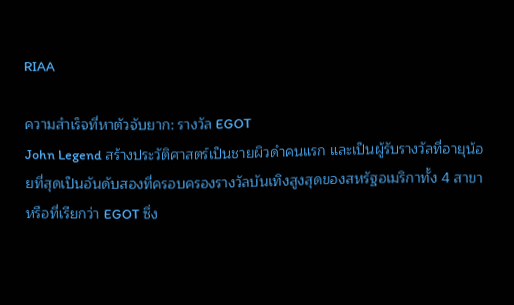RIAA

ความสำเร็จที่หาตัวจับยาก: รางวัล EGOT
John Legend สร้างประวัติศาสตร์เป็นชายผิวดำคนแรก และเป็นผู้รับรางวัลที่อายุน้อยที่สุดเป็นอันดับสองที่ครอบครองรางวัลบันเทิงสูงสุดของสหรัฐอเมริกาทั้ง 4 สาขา หรือที่เรียกว่า EGOT ซึ่ง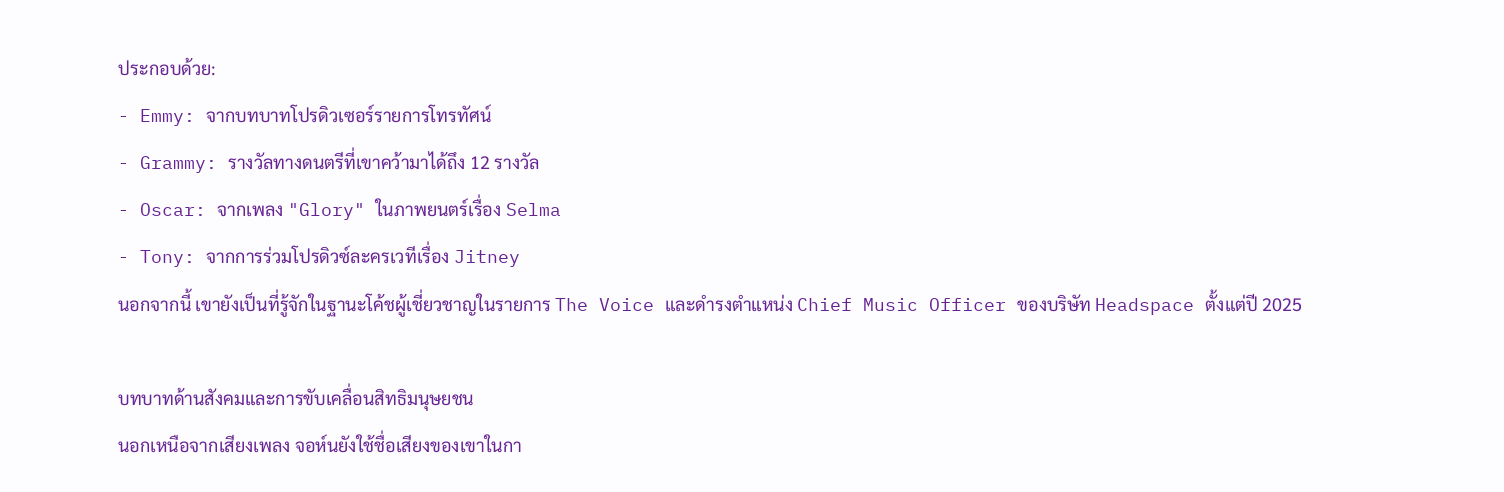ประกอบด้วย:
- Emmy: จากบทบาทโปรดิวเซอร์รายการโทรทัศน์
- Grammy: รางวัลทางดนตรีที่เขาคว้ามาได้ถึง 12 รางวัล
- Oscar: จากเพลง "Glory" ในภาพยนตร์เรื่อง Selma
- Tony: จากการร่วมโปรดิวซ์ละครเวทีเรื่อง Jitney
นอกจากนี้ เขายังเป็นที่รู้จักในฐานะโค้ชผู้เชี่ยวชาญในรายการ The Voice และดำรงตำแหน่ง Chief Music Officer ของบริษัท Headspace ตั้งแต่ปี 2025

บทบาทด้านสังคมและการขับเคลื่อนสิทธิมนุษยชน
นอกเหนือจากเสียงเพลง จอห์นยังใช้ชื่อเสียงของเขาในกา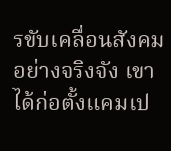รขับเคลื่อนสังคมอย่างจริงจัง เขาได้ก่อตั้งแคมเป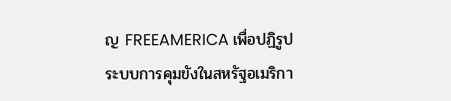ญ FREEAMERICA เพื่อปฏิรูประบบการคุมขังในสหรัฐอเมริกา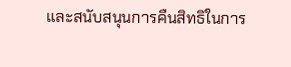และสนับสนุนการคืนสิทธิในการ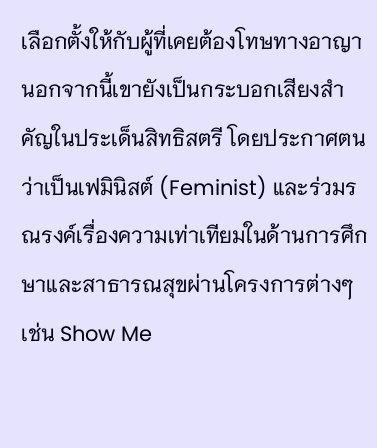เลือกตั้งให้กับผู้ที่เคยต้องโทษทางอาญา นอกจากนี้เขายังเป็นกระบอกเสียงสำคัญในประเด็นสิทธิสตรี โดยประกาศตนว่าเป็นเฟมินิสต์ (Feminist) และร่วมรณรงค์เรื่องความเท่าเทียมในด้านการศึกษาและสาธารณสุขผ่านโครงการต่างๆ เช่น Show Me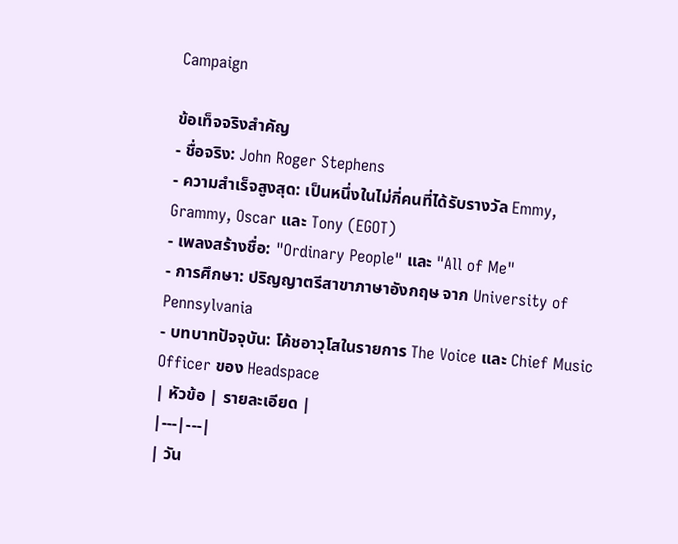Campaign

ข้อเท็จจริงสำคัญ
- ชื่อจริง: John Roger Stephens
- ความสำเร็จสูงสุด: เป็นหนึ่งในไม่กี่คนที่ได้รับรางวัล Emmy, Grammy, Oscar และ Tony (EGOT)
- เพลงสร้างชื่อ: "Ordinary People" และ "All of Me"
- การศึกษา: ปริญญาตรีสาขาภาษาอังกฤษ จาก University of Pennsylvania
- บทบาทปัจจุบัน: โค้ชอาวุโสในรายการ The Voice และ Chief Music Officer ของ Headspace
| หัวข้อ | รายละเอียด |
|---|---|
| วัน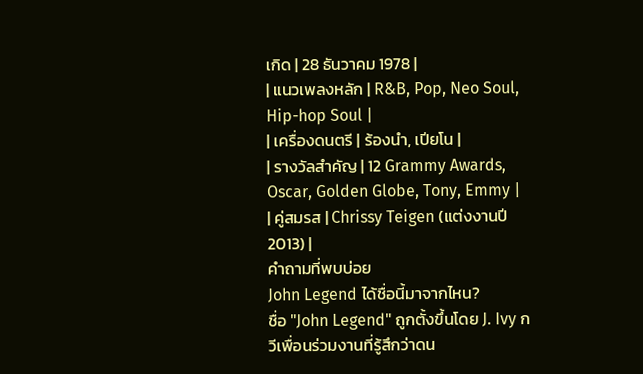เกิด | 28 ธันวาคม 1978 |
| แนวเพลงหลัก | R&B, Pop, Neo Soul, Hip-hop Soul |
| เครื่องดนตรี | ร้องนำ, เปียโน |
| รางวัลสำคัญ | 12 Grammy Awards, Oscar, Golden Globe, Tony, Emmy |
| คู่สมรส | Chrissy Teigen (แต่งงานปี 2013) |
คำถามที่พบบ่อย
John Legend ได้ชื่อนี้มาจากไหน?
ชื่อ "John Legend" ถูกตั้งขึ้นโดย J. Ivy กวีเพื่อนร่วมงานที่รู้สึกว่าดน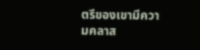ตรีของเขามีความคลาส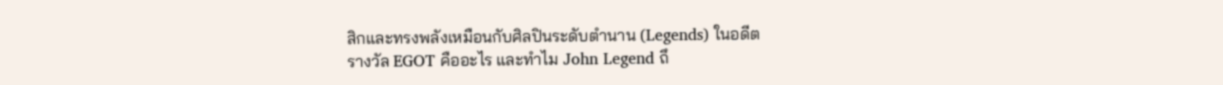สิกและทรงพลังเหมือนกับศิลปินระดับตำนาน (Legends) ในอดีต
รางวัล EGOT คืออะไร และทำไม John Legend ถึ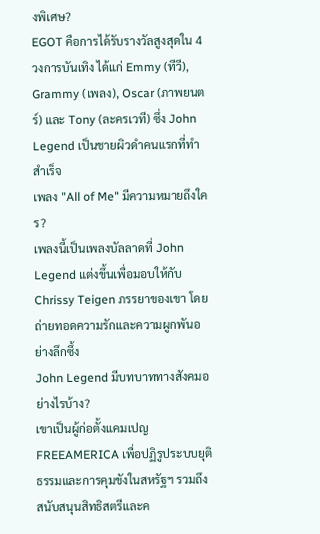งพิเศษ?
EGOT คือการได้รับรางวัลสูงสุดใน 4 วงการบันเทิง ได้แก่ Emmy (ทีวี), Grammy (เพลง), Oscar (ภาพยนตร์) และ Tony (ละครเวที) ซึ่ง John Legend เป็นชายผิวดำคนแรกที่ทำสำเร็จ
เพลง "All of Me" มีความหมายถึงใคร?
เพลงนี้เป็นเพลงบัลลาดที่ John Legend แต่งขึ้นเพื่อมอบให้กับ Chrissy Teigen ภรรยาของเขา โดยถ่ายทอดความรักและความผูกพันอย่างลึกซึ้ง
John Legend มีบทบาททางสังคมอย่างไรบ้าง?
เขาเป็นผู้ก่อตั้งแคมเปญ FREEAMERICA เพื่อปฏิรูประบบยุติธรรมและการคุมขังในสหรัฐฯ รวมถึงสนับสนุนสิทธิสตรีและค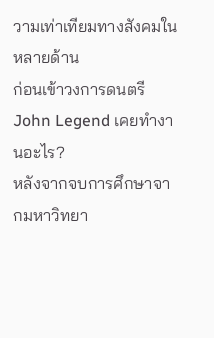วามเท่าเทียมทางสังคมในหลายด้าน
ก่อนเข้าวงการดนตรี John Legend เคยทำงานอะไร?
หลังจากจบการศึกษาจากมหาวิทยา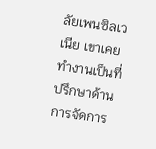ลัยเพนซิลเวเนีย เขาเคยทำงานเป็นที่ปรึกษาด้านการจัดการ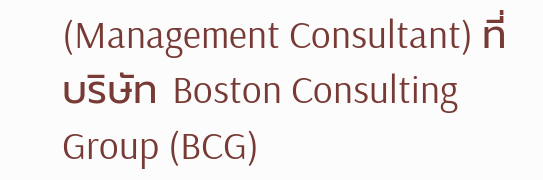(Management Consultant) ที่บริษัท Boston Consulting Group (BCG)